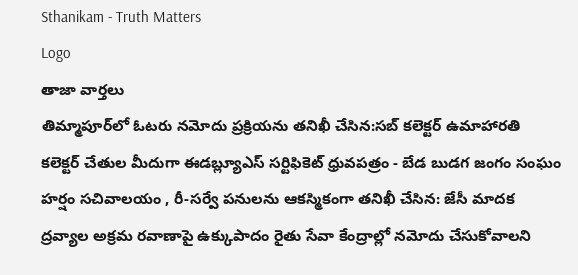Sthanikam - Truth Matters
Logo
తాజా వార్తలు
తిమ్మాపూర్‌లో ఓటరు నమోదు ప్రక్రియను తనిఖీ చేసిన:సబ్ కలెక్టర్ ఉమాహారతి కలెక్టర్ చేతుల మీదుగా ఈడబ్ల్యూఎస్ సర్టిఫికెట్ ధ్రువపత్రం - బేడ బుడగ జంగం సంఘం హర్షం సచివాలయం , రీ-సర్వే పనులను ఆకస్మికంగా తనిఖీ చేసిన: జేసీ మాదక ద్రవ్యాల అక్రమ రవాణాపై ఉక్కుపాదం రైతు సేవా కేంద్రాల్లో నమోదు చేసుకోవాలని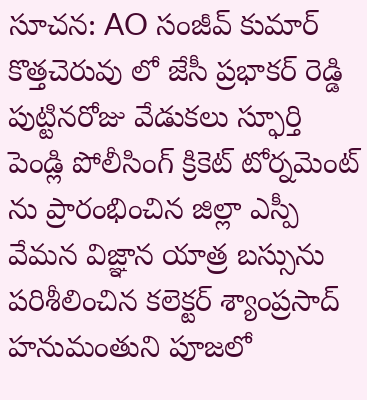సూచన: AO సంజీవ్ కుమార్ కొత్తచెరువు లో జేసీ ప్రభాకర్ రెడ్డి పుట్టినరోజు వేడుకలు స్ఫూర్తి పెండ్లి పోలీసింగ్ క్రికెట్ టోర్నమెంట్ ను ప్రారంభించిన జిల్లా ఎస్పీ వేమన విజ్ఞాన యాత్ర బస్సును పరిశీలించిన కలెక్టర్ శ్యాంప్రసాద్ హనుమంతుని పూజలో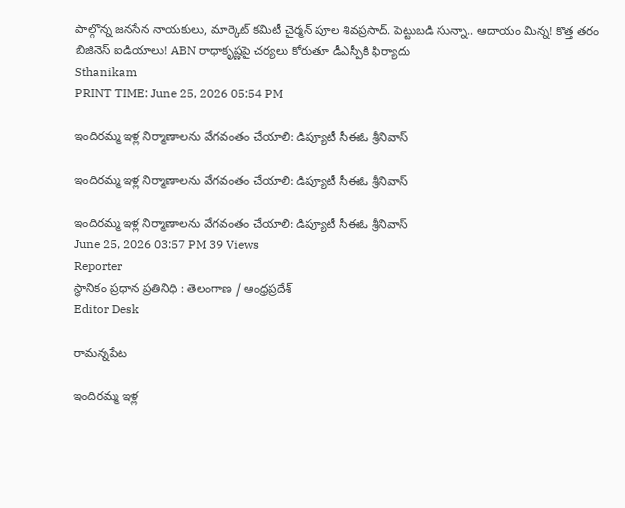పాల్గొన్న జనసేన నాయకులు, మార్కెట్ కమిటీ చైర్మన్ పూల శివప్రసాద్. పెట్టుబడి సున్నా.. ఆదాయం మిన్న! కొత్త తరం బిజినెస్ ఐడియాలు! ABN రాధాకృష్ణపై చర్యలు కోరుతూ డీఎస్పీకి ఫిర్యాదు
Sthanikam
PRINT TIME: June 25, 2026 05:54 PM

ఇందిరమ్మ ఇళ్ల నిర్మాణాలను వేగవంతం చేయాలి: డిప్యూటీ సీఈఓ శ్రీనివాస్

ఇందిరమ్మ ఇళ్ల నిర్మాణాలను వేగవంతం చేయాలి: డిప్యూటీ సీఈఓ శ్రీనివాస్

ఇందిరమ్మ ఇళ్ల నిర్మాణాలను వేగవంతం చేయాలి: డిప్యూటీ సీఈఓ శ్రీనివాస్
June 25, 2026 03:57 PM 39 Views
Reporter
స్థానికం ప్రధాన ప్రతినిధి : తెలంగాణ / ఆంధ్రప్రదేశ్
Editor Desk

రామన్నపేట

ఇందిరమ్మ ఇళ్ల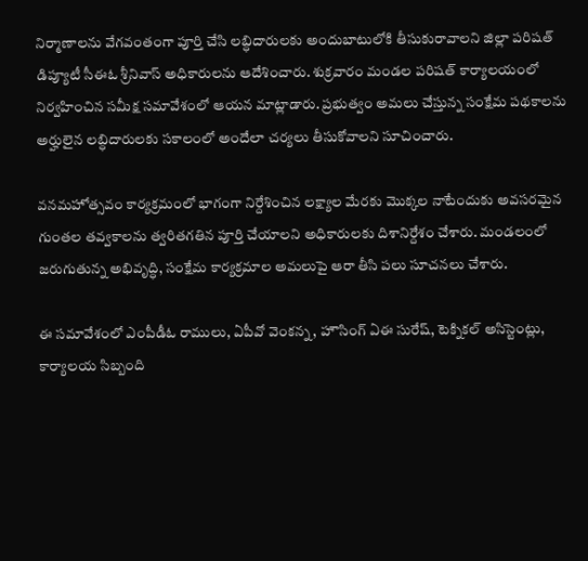నిర్మాణాలను వేగవంతంగా పూర్తి చేసి లబ్ధిదారులకు అందుబాటులోకి తీసుకురావాలని జిల్లా పరిషత్ డిప్యూటీ సీఈఓ శ్రీనివాస్ అధికారులను ఆదేశించారు. శుక్రవారం మండల పరిషత్ కార్యాలయంలో నిర్వహించిన సమీక్ష సమావేశంలో ఆయన మాట్లాడారు. ప్రభుత్వం అమలు చేస్తున్న సంక్షేమ పథకాలను అర్హులైన లబ్ధిదారులకు సకాలంలో అందేలా చర్యలు తీసుకోవాలని సూచించారు.

వనమహోత్సవం కార్యక్రమంలో భాగంగా నిర్దేశించిన లక్ష్యాల మేరకు మొక్కల నాటేందుకు అవసరమైన గుంతల తవ్వకాలను త్వరితగతిన పూర్తి చేయాలని అధికారులకు దిశానిర్దేశం చేశారు. మండలంలో జరుగుతున్న అభివృద్ధి, సంక్షేమ కార్యక్రమాల అమలుపై ఆరా తీసి పలు సూచనలు చేశారు.

ఈ సమావేశంలో ఎంపీడీఓ రాములు, ఏపీవో వెంకన్న, హౌసింగ్ ఏఈ సురేష్, టెక్నికల్ అసిస్టెంట్లు, కార్యాలయ సిబ్బంది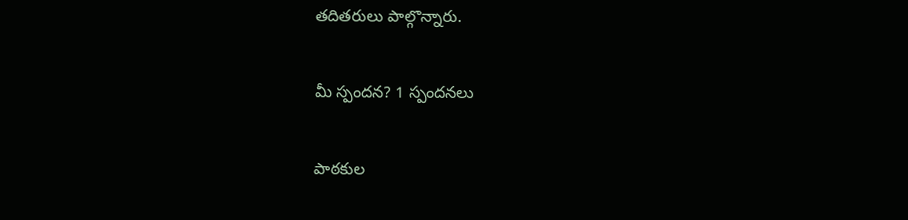తదితరులు పాల్గొన్నారు.

మీ స్పందన? 1 స్పందనలు

పాఠకుల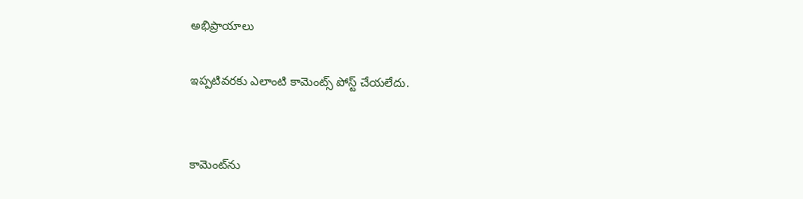అభిప్రాయాలు

ఇప్పటివరకు ఎలాంటి కామెంట్స్ పోస్ట్ చేయలేదు.


కామెంట్‌ను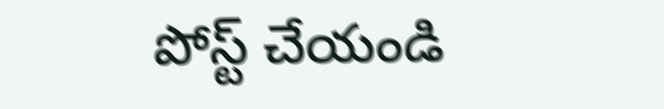పోస్ట్ చేయండి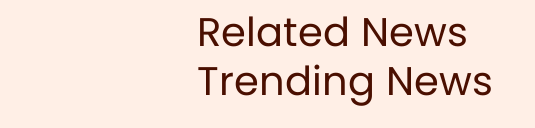Related News
Trending News